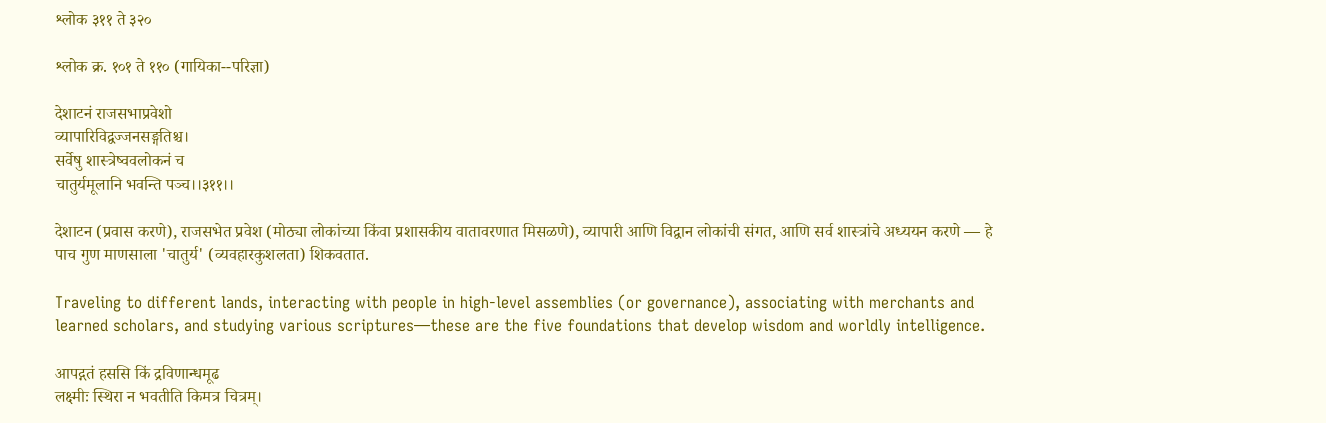श्लोक ३११ ते ३२०

श्लोक क्र. १०१ ते ११० (गायिका--परिज्ञा)

देशाटनं राजसभाप्रवेशो
व्यापारिविद्वज्जनसङ्गतिश्च।
सर्वेषु शास्त्रेष्ववलोकनं च
चातुर्यमूलानि भवन्ति पञ्च।।३११।।

देशाटन (प्रवास करणे), राजसभेत प्रवेश (मोठ्या लोकांच्या किंवा प्रशासकीय वातावरणात मिसळणे), व्यापारी आणि विद्वान लोकांची संगत, आणि सर्व शास्त्रांचे अध्ययन करणे — हे पाच गुण माणसाला 'चातुर्य' (व्यवहारकुशलता) शिकवतात.

Traveling to different lands, interacting with people in high-level assemblies (or governance), associating with merchants and learned scholars, and studying various scriptures—these are the five foundations that develop wisdom and worldly intelligence.

आपद्गतं हससि किं द्रविणान्धमूढ
लक्ष्मीः स्थिरा न भवतीति किमत्र चित्रम्।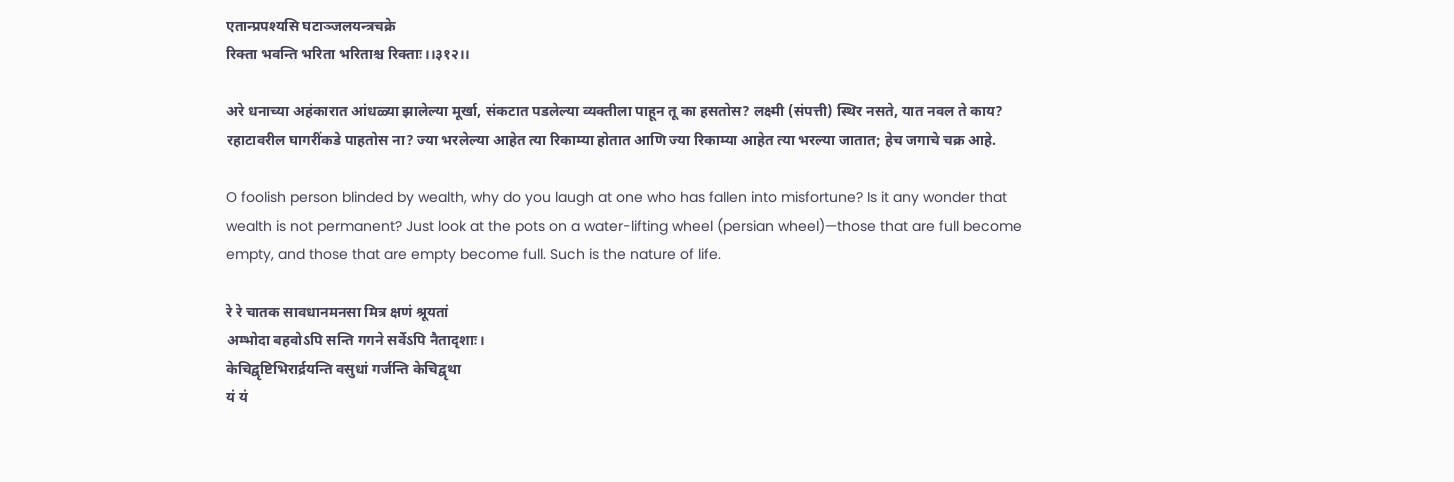एतान्प्रपश्यसि घटाञ्जलयन्त्रचक्रे
रिक्ता भवन्ति भरिता भरिताश्च रिक्ताः।।३१२।।

अरे धनाच्या अहंकारात आंधळ्या झालेल्या मूर्खा, संकटात पडलेल्या व्यक्तीला पाहून तू का हसतोस? लक्ष्मी (संपत्ती) स्थिर नसते, यात नवल ते काय? रहाटावरील घागरींकडे पाहतोस ना? ज्या भरलेल्या आहेत त्या रिकाम्या होतात आणि ज्या रिकाम्या आहेत त्या भरल्या जातात; हेच जगाचे चक्र आहे.

O foolish person blinded by wealth, why do you laugh at one who has fallen into misfortune? Is it any wonder that wealth is not permanent? Just look at the pots on a water-lifting wheel (persian wheel)—those that are full become empty, and those that are empty become full. Such is the nature of life.

रे रे चातक सावधानमनसा मित्र क्षणं श्रूयतां
अम्भोदा बहवोऽपि सन्ति गगने सर्वेऽपि नैतादृशाः।
केचिद्वृष्टिभिरार्द्रयन्ति वसुधां गर्जन्ति केचिद्वृथा
यं यं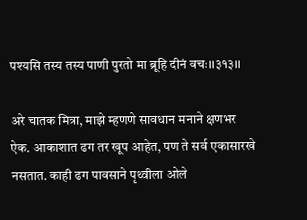पश्यसि तस्य तस्य पाणी पुरतो मा ब्रूहि दीनं वचः।।३१३।।

अरे चातक मित्रा, माझे म्हणणे सावधान मनाने क्षणभर ऐक. आकाशात ढग तर खूप आहेत, पण ते सर्व एकासारखे नसतात. काही ढग पावसाने पृथ्वीला ओले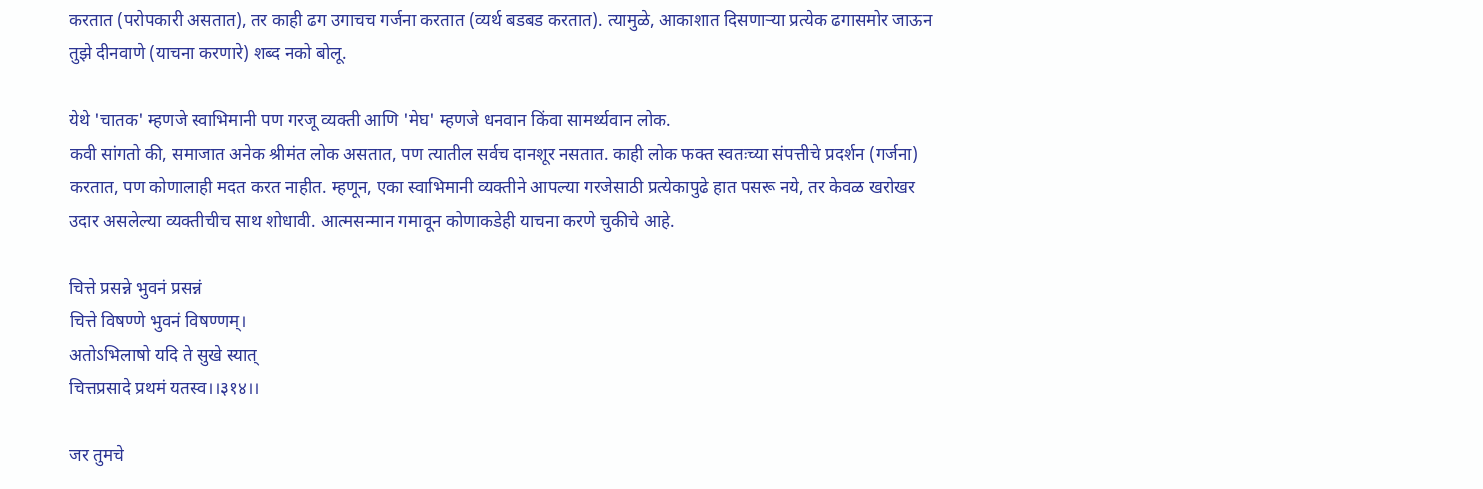करतात (परोपकारी असतात), तर काही ढग उगाचच गर्जना करतात (व्यर्थ बडबड करतात). त्यामुळे, आकाशात दिसणाऱ्या प्रत्येक ढगासमोर जाऊन तुझे दीनवाणे (याचना करणारे) शब्द नको बोलू.

येथे 'चातक' म्हणजे स्वाभिमानी पण गरजू व्यक्ती आणि 'मेघ' म्हणजे धनवान किंवा सामर्थ्यवान लोक.
कवी सांगतो की, समाजात अनेक श्रीमंत लोक असतात, पण त्यातील सर्वच दानशूर नसतात. काही लोक फक्त स्वतःच्या संपत्तीचे प्रदर्शन (गर्जना) करतात, पण कोणालाही मदत करत नाहीत. म्हणून, एका स्वाभिमानी व्यक्तीने आपल्या गरजेसाठी प्रत्येकापुढे हात पसरू नये, तर केवळ खरोखर उदार असलेल्या व्यक्तीचीच साथ शोधावी. आत्मसन्मान गमावून कोणाकडेही याचना करणे चुकीचे आहे.

चित्ते प्रसन्ने भुवनं प्रसन्नं
चित्ते विषण्णे भुवनं विषण्णम्।
अतोऽभिलाषो यदि ते सुखे स्यात्
चित्तप्रसादे प्रथमं यतस्व।।३१४।।

जर तुमचे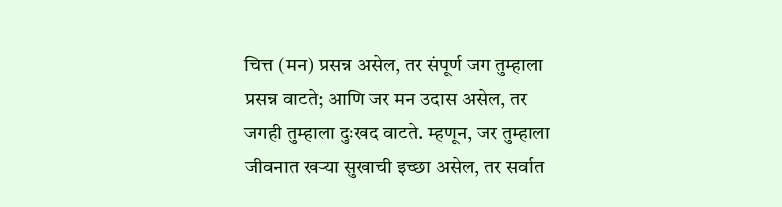चित्त (मन) प्रसन्न असेल, तर संपूर्ण जग तुम्हाला प्रसन्न वाटते; आणि जर मन उदास असेल, तर जगही तुम्हाला दुःखद वाटते. म्हणून, जर तुम्हाला जीवनात खऱ्या सुखाची इच्छा असेल, तर सर्वात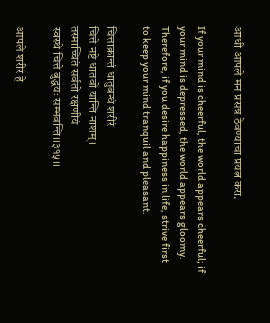आधी आपले मन प्रसन्न ठेवण्याचा प्रयत्न करा.

If your mind is cheerful, the world appears cheerful; if your mind is depressed, the world appears gloomy. Therefore, if you desire happiness in life, strive first to keep your mind tranquil and pleasant.

चित्ताक्रान्तं धातुबन्धं शरीरं
चित्ते नष्टे धातवो यान्ति नाशम्।
तस्माच्चितं सर्वतो रक्षणीयं
स्वस्थे चित्ते बुद्धयः सम्भवन्ति।।३१५।।

आपले शरीर हे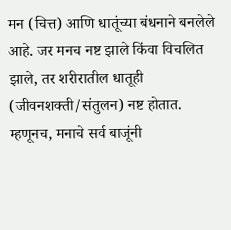मन (चित्त) आणि धातूंच्या बंधनाने बनलेले आहे. जर मनच नष्ट झाले किंवा विचलित झाले, तर शरीरातील धातूही (जीवनशक्ती/संतुलन) नष्ट होतात. म्हणूनच, मनाचे सर्व बाजूंनी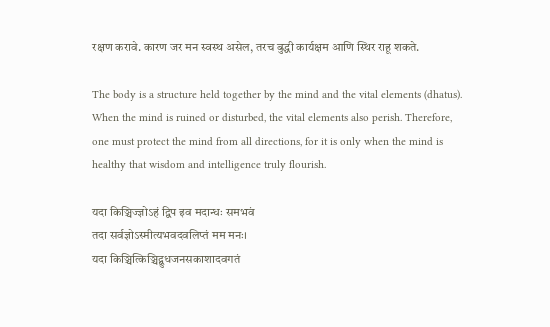रक्षण करावे. कारण जर मन स्वस्थ असेल, तरच बुद्धी कार्यक्षम आणि स्थिर राहू शकते.

The body is a structure held together by the mind and the vital elements (dhatus). When the mind is ruined or disturbed, the vital elements also perish. Therefore, one must protect the mind from all directions, for it is only when the mind is healthy that wisdom and intelligence truly flourish.

यदा किञ्चिज्ज्ञोऽहं द्विप इव मदान्धः समभवं
तदा सर्वज्ञोऽस्मीत्यभवदवलिप्तं मम मनः।
यदा किञ्चित्किञ्चिद्बुधजनसकाशादवगतं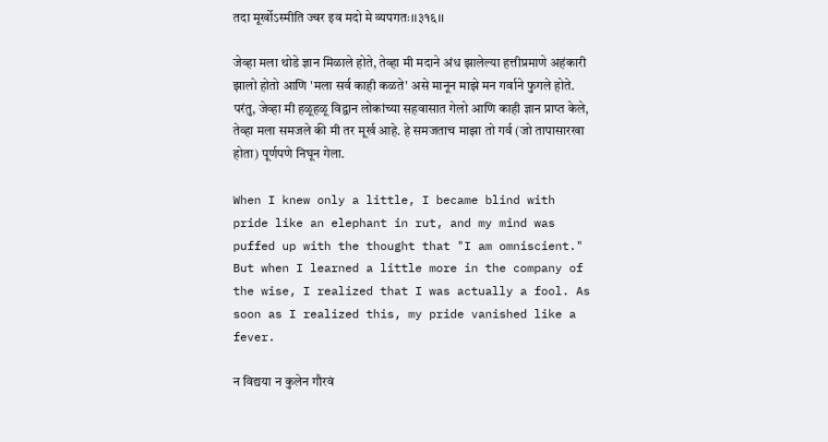तदा मूर्खोऽस्मीति ज्वर इव मदो मे व्यपगतः।।३१६।।

जेव्हा मला थोडे ज्ञान मिळाले होते, तेव्हा मी मदाने अंध झालेल्या हत्तीप्रमाणे अहंकारी झालो होतो आणि 'मला सर्व काही कळते' असे मानून माझे मन गर्वाने फुगले होते. परंतु, जेव्हा मी हळूहळू विद्वान लोकांच्या सहवासात गेलो आणि काही ज्ञान प्राप्त केले, तेव्हा मला समजले की मी तर मूर्ख आहे. हे समजताच माझा तो गर्व (जो तापासारखा होता) पूर्णपणे निघून गेला.

When I knew only a little, I became blind with pride like an elephant in rut, and my mind was puffed up with the thought that "I am omniscient." But when I learned a little more in the company of the wise, I realized that I was actually a fool. As soon as I realized this, my pride vanished like a fever.

न विद्यया न कुलेन गौरवं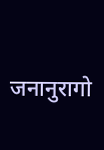जनानुरागो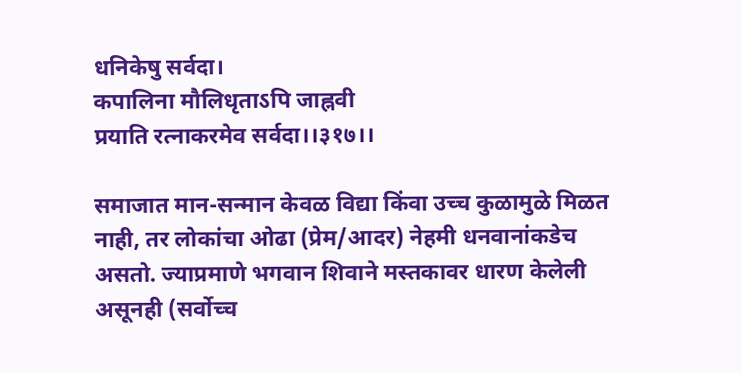धनिकेषु सर्वदा।
कपालिना मौलिधृताऽपि जाह्नवी
प्रयाति रत्नाकरमेव सर्वदा।।३१७।।

समाजात मान-सन्मान केवळ विद्या किंवा उच्च कुळामुळे मिळत नाही, तर लोकांचा ओढा (प्रेम/आदर) नेहमी धनवानांकडेच असतो. ज्याप्रमाणे भगवान शिवाने मस्तकावर धारण केलेली असूनही (सर्वोच्च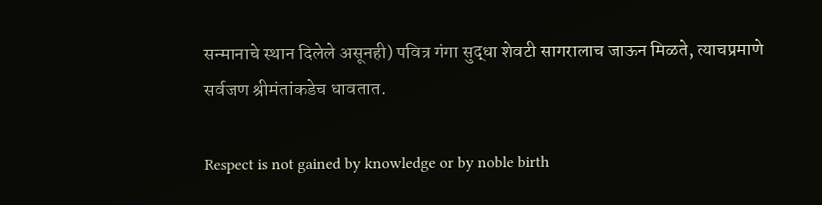सन्मानाचे स्थान दिलेले असूनही) पवित्र गंगा सुद्धा शेवटी सागरालाच जाऊन मिळते, त्याचप्रमाणे सर्वजण श्रीमंतांकडेच धावतात.

Respect is not gained by knowledge or by noble birth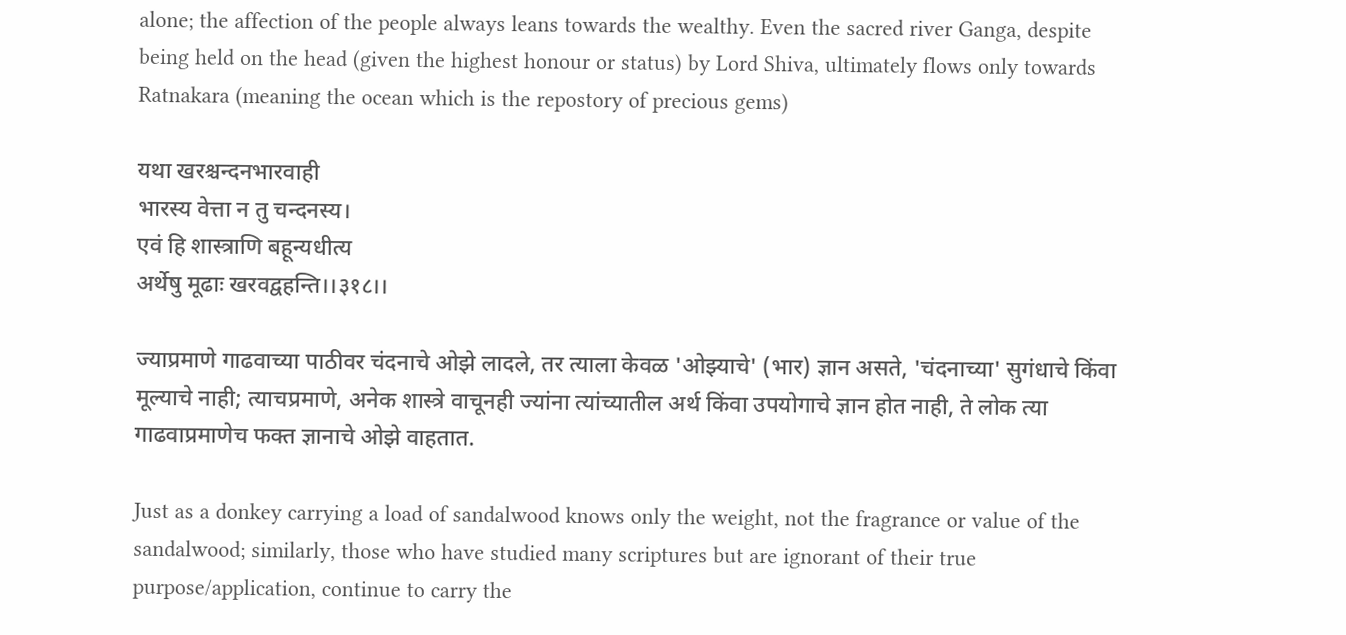alone; the affection of the people always leans towards the wealthy. Even the sacred river Ganga, despite being held on the head (given the highest honour or status) by Lord Shiva, ultimately flows only towards Ratnakara (meaning the ocean which is the repostory of precious gems)

यथा खरश्चन्दनभारवाही
भारस्य वेत्ता न तु चन्दनस्य।
एवं हि शास्त्राणि बहून्यधीत्य
अर्थेषु मूढाः खरवद्वहन्ति।।३१८।।

ज्याप्रमाणे गाढवाच्या पाठीवर चंदनाचे ओझे लादले, तर त्याला केवळ 'ओझ्याचे' (भार) ज्ञान असते, 'चंदनाच्या' सुगंधाचे किंवा मूल्याचे नाही; त्याचप्रमाणे, अनेक शास्त्रे वाचूनही ज्यांना त्यांच्यातील अर्थ किंवा उपयोगाचे ज्ञान होत नाही, ते लोक त्या गाढवाप्रमाणेच फक्त ज्ञानाचे ओझे वाहतात.

Just as a donkey carrying a load of sandalwood knows only the weight, not the fragrance or value of the sandalwood; similarly, those who have studied many scriptures but are ignorant of their true purpose/application, continue to carry the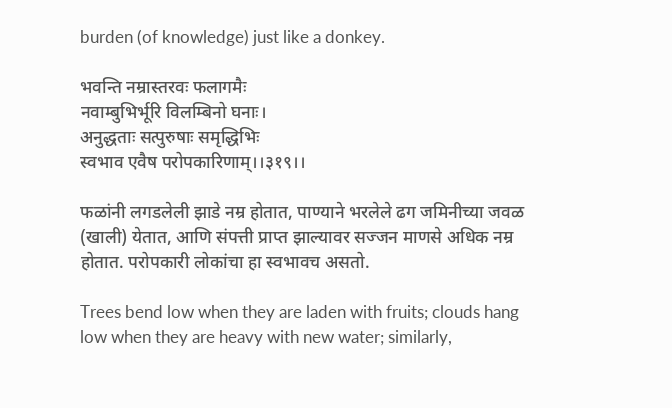burden (of knowledge) just like a donkey.

भवन्ति नम्रास्तरवः फलागमैः
नवाम्बुभिर्भूरि विलम्बिनो घनाः।
अनुद्धताः सत्पुरुषाः समृद्धिभिः
स्वभाव एवैष परोपकारिणाम्।।३१९।।

फळांनी लगडलेली झाडे नम्र होतात, पाण्याने भरलेले ढग जमिनीच्या जवळ (खाली) येतात, आणि संपत्ती प्राप्त झाल्यावर सज्जन माणसे अधिक नम्र होतात. परोपकारी लोकांचा हा स्वभावच असतो.

Trees bend low when they are laden with fruits; clouds hang low when they are heavy with new water; similarly,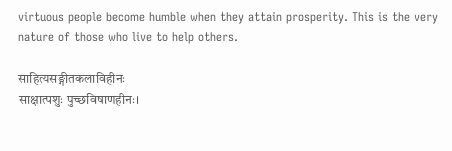virtuous people become humble when they attain prosperity. This is the very nature of those who live to help others.

साहित्यसङ्गीतकलाविहीनः
साक्षात्पशुः पुच्छविषाणहीनः।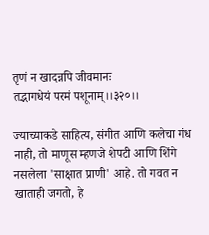तृणं न खादन्नपि जीवमानः
तद्भागधेयं परमं पशूनाम्।।३२०।।

ज्याच्याकडे साहित्य, संगीत आणि कलेचा गंध नाही, तो माणूस म्हणजे शेपटी आणि शिंगे नसलेला 'साक्षात प्राणी' आहे. तो गवत न खाताही जगतो, हे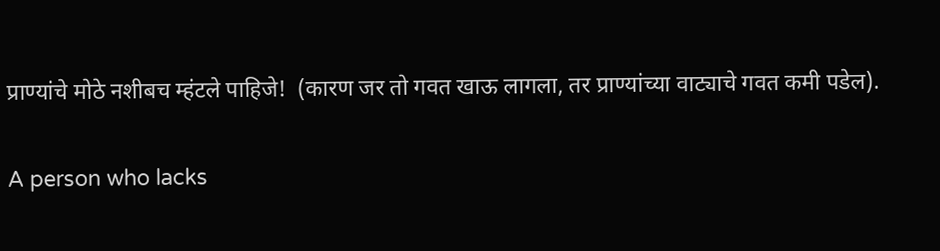प्राण्यांचे मोठे नशीबच म्हंटले पाहिजे!  (कारण जर तो गवत खाऊ लागला, तर प्राण्यांच्या वाट्याचे गवत कमी पडेल).

A person who lacks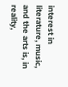interest in literature, music, and the arts is, in reality,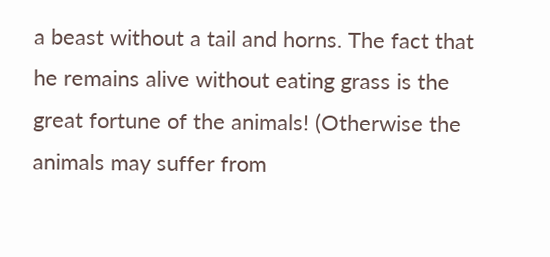a beast without a tail and horns. The fact that he remains alive without eating grass is the great fortune of the animals! (Otherwise the animals may suffer from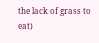the lack of grass to eat)